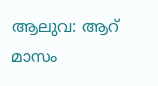ആലുവ: ആറ് മാസം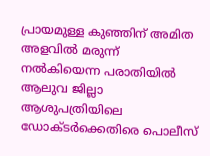പ്രായമുള്ള കുഞ്ഞിന് അമിത അളവിൽ മരുന്ന് നൽകിയെന്ന പരാതിയിൽ ആലുവ ജില്ലാ ആശുപത്രിയിലെ ഡോക്ടർക്കെതിരെ പൊലീസ്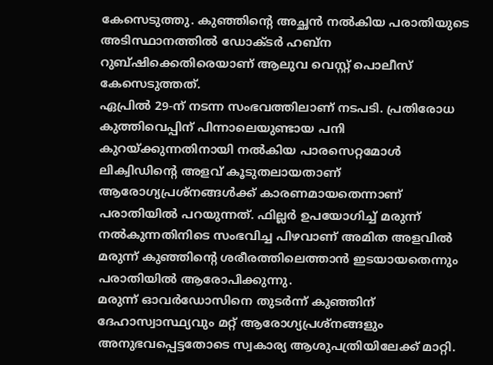കേസെടുത്തു. കുഞ്ഞിന്റെ അച്ഛൻ നൽകിയ പരാതിയുടെ അടിസ്ഥാനത്തിൽ ഡോക്ടർ ഹബ്ന റുബ്ഷിക്കെതിരെയാണ് ആലുവ വെസ്റ്റ് പൊലീസ് കേസെടുത്തത്.
ഏപ്രിൽ 29-ന് നടന്ന സംഭവത്തിലാണ് നടപടി. പ്രതിരോധ കുത്തിവെപ്പിന് പിന്നാലെയുണ്ടായ പനി കുറയ്ക്കുന്നതിനായി നൽകിയ പാരസെറ്റമോൾ ലിക്വിഡിന്റെ അളവ് കൂടുതലായതാണ് ആരോഗ്യപ്രശ്നങ്ങൾക്ക് കാരണമായതെന്നാണ് പരാതിയിൽ പറയുന്നത്. ഫില്ലർ ഉപയോഗിച്ച് മരുന്ന് നൽകുന്നതിനിടെ സംഭവിച്ച പിഴവാണ് അമിത അളവിൽ മരുന്ന് കുഞ്ഞിന്റെ ശരീരത്തിലെത്താൻ ഇടയായതെന്നും പരാതിയിൽ ആരോപിക്കുന്നു.
മരുന്ന് ഓവർഡോസിനെ തുടർന്ന് കുഞ്ഞിന് ദേഹാസ്വാസ്ഥ്യവും മറ്റ് ആരോഗ്യപ്രശ്നങ്ങളും അനുഭവപ്പെട്ടതോടെ സ്വകാര്യ ആശുപത്രിയിലേക്ക് മാറ്റി.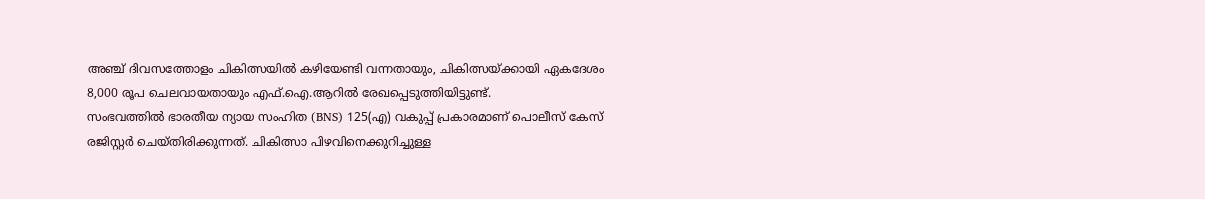അഞ്ച് ദിവസത്തോളം ചികിത്സയിൽ കഴിയേണ്ടി വന്നതായും, ചികിത്സയ്ക്കായി ഏകദേശം 8,000 രൂപ ചെലവായതായും എഫ്.ഐ.ആറിൽ രേഖപ്പെടുത്തിയിട്ടുണ്ട്.
സംഭവത്തിൽ ഭാരതീയ ന്യായ സംഹിത (BNS) 125(എ) വകുപ്പ് പ്രകാരമാണ് പൊലീസ് കേസ് രജിസ്റ്റർ ചെയ്തിരിക്കുന്നത്. ചികിത്സാ പിഴവിനെക്കുറിച്ചുള്ള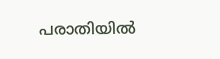പരാതിയിൽ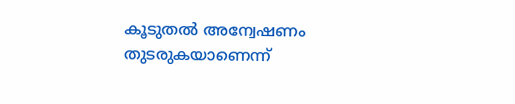കൂടുതൽ അന്വേഷണം തുടരുകയാണെന്ന്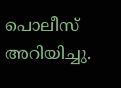പൊലീസ് അറിയിച്ചു.